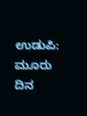ಉಡುಪಿ: ಮೂರು ದಿನ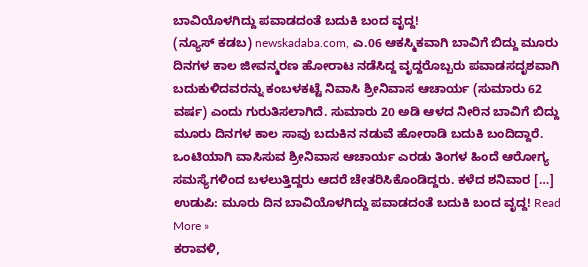ಬಾವಿಯೊಳಗಿದ್ದು ಪವಾಡದಂತೆ ಬದುಕಿ ಬಂದ ವೃದ್ದ!
(ನ್ಯೂಸ್ ಕಡಬ) newskadaba.com, ಎ.06 ಆಕಸ್ಮಿಕವಾಗಿ ಬಾವಿಗೆ ಬಿದ್ದು ಮೂರು ದಿನಗಳ ಕಾಲ ಜೀವನ್ಮರಣ ಹೋರಾಟ ನಡೆಸಿದ್ದ ವೃದ್ದರೊಬ್ಬರು ಪವಾಡಸದೃಶವಾಗಿ ಬದುಕುಳಿದವರನ್ನು ಕಂಬಳಕಟ್ಟೆ ನಿವಾಸಿ ಶ್ರೀನಿವಾಸ ಆಚಾರ್ಯ (ಸುಮಾರು 62 ವರ್ಷ) ಎಂದು ಗುರುತಿಸಲಾಗಿದೆ. ಸುಮಾರು 20 ಅಡಿ ಆಳದ ನೀರಿನ ಬಾವಿಗೆ ಬಿದ್ದು ಮೂರು ದಿನಗಳ ಕಾಲ ಸಾವು ಬದುಕಿನ ನಡುವೆ ಹೋರಾಡಿ ಬದುಕಿ ಬಂದಿದ್ದಾರೆ. ಒಂಟಿಯಾಗಿ ವಾಸಿಸುವ ಶ್ರೀನಿವಾಸ ಆಚಾರ್ಯ ಎರಡು ತಿಂಗಳ ಹಿಂದೆ ಆರೋಗ್ಯ ಸಮಸ್ಯೆಗಳಿಂದ ಬಳಲುತ್ತಿದ್ದರು ಆದರೆ ಚೇತರಿಸಿಕೊಂಡಿದ್ದರು. ಕಳೆದ ಶನಿವಾರ […]
ಉಡುಪಿ: ಮೂರು ದಿನ ಬಾವಿಯೊಳಗಿದ್ದು ಪವಾಡದಂತೆ ಬದುಕಿ ಬಂದ ವೃದ್ದ! Read More »
ಕರಾವಳಿ,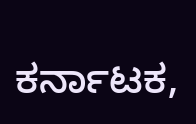ಕರ್ನಾಟಕ,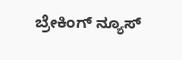ಬ್ರೇಕಿಂಗ್ ನ್ಯೂಸ್